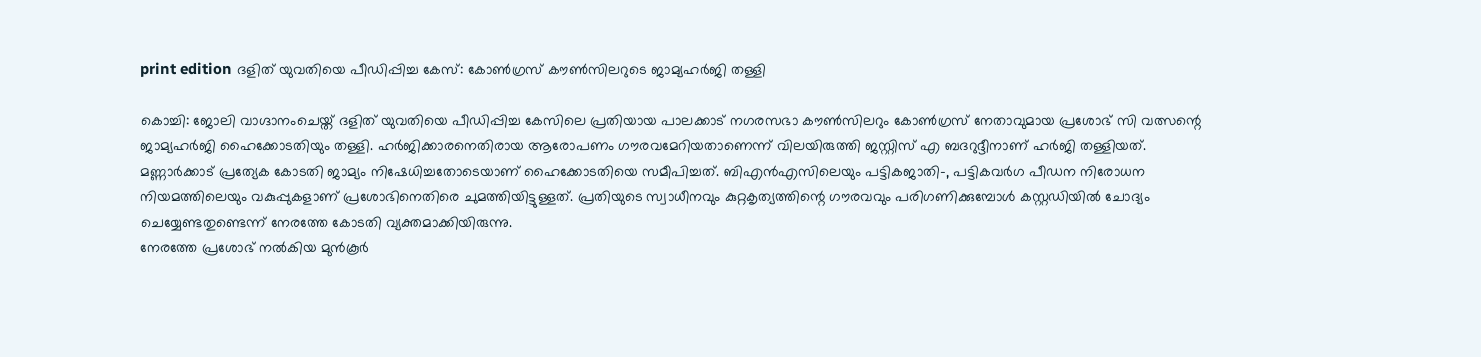print edition ദളിത് യുവതിയെ പീഡിപ്പിച്ച കേസ്: കോൺഗ്രസ് കൗൺസിലറുടെ ജാമ്യഹർജി തള്ളി

കൊച്ചി: ജോലി വാഗ്ദാനംചെയ്ത് ദളിത് യുവതിയെ പീഡിപ്പിച്ച കേസിലെ പ്രതിയായ പാലക്കാട് നഗരസഭാ കൗൺസിലറും കോൺഗ്രസ് നേതാവുമായ പ്രശോഭ് സി വത്സന്റെ ജാമ്യഹർജി ഹൈക്കോടതിയും തള്ളി. ഹർജിക്കാരനെതിരായ ആരോപണം ഗൗരവമേറിയതാണെന്ന് വിലയിരുത്തി ജസ്റ്റിസ് എ ബദറുദ്ദീനാണ് ഹർജി തള്ളിയത്.
മണ്ണാർക്കാട് പ്രത്യേക കോടതി ജാമ്യം നിഷേധിച്ചതോടെയാണ് ഹൈക്കോടതിയെ സമീപിച്ചത്. ബിഎൻഎസിലെയും പട്ടികജാതി-, പട്ടികവർഗ പീഡന നിരോധന നിയമത്തിലെയും വകുപ്പുകളാണ് പ്രശോഭിനെതിരെ ചുമത്തിയിട്ടുള്ളത്. പ്രതിയുടെ സ്വാധീനവും കുറ്റകൃത്യത്തിന്റെ ഗൗരവവും പരിഗണിക്കുമ്പോൾ കസ്റ്റഡിയിൽ ചോദ്യം ചെയ്യേണ്ടതുണ്ടെന്ന് നേരത്തേ കോടതി വ്യക്തമാക്കിയിരുന്നു.
നേരത്തേ പ്രശോഭ് നൽകിയ മുൻകൂർ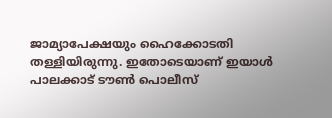ജാമ്യാപേക്ഷയും ഹൈക്കോടതി തള്ളിയിരുന്നു. ഇതോടെയാണ് ഇയാൾ പാലക്കാട് ടൗൺ പൊലീസ്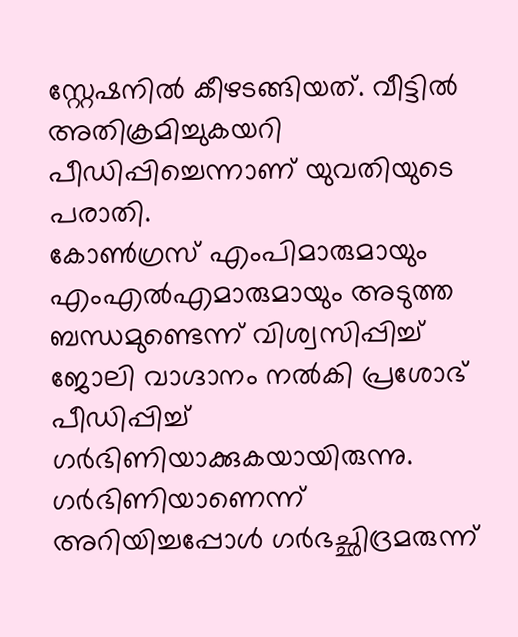സ്റ്റേഷനിൽ കീഴടങ്ങിയത്. വീട്ടിൽ അതിക്രമിച്ചുകയറി പീഡിപ്പിച്ചെന്നാണ് യുവതിയുടെ പരാതി.
കോൺഗ്രസ് എംപിമാരുമായും എംഎൽഎമാരുമായും അടുത്ത ബന്ധമുണ്ടെന്ന് വിശ്വസിപ്പിച്ച് ജോലി വാഗ്ദാനം നൽകി പ്രശോഭ് പീഡിപ്പിച്ച് ഗർഭിണിയാക്കുകയായിരുന്നു. ഗർഭിണിയാണെന്ന് അറിയിച്ചപ്പോൾ ഗർഭച്ഛിദ്രമരുന്ന്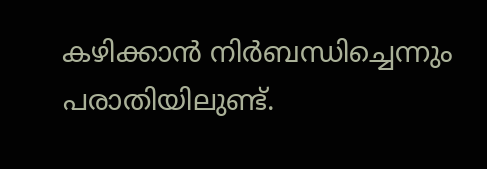കഴിക്കാൻ നിർബന്ധിച്ചെന്നും പരാതിയിലുണ്ട്.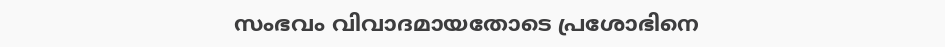സംഭവം വിവാദമായതോടെ പ്രശോഭിനെ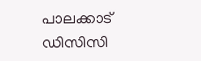പാലക്കാട് ഡിസിസി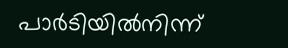പാർടിയിൽനിന്ന്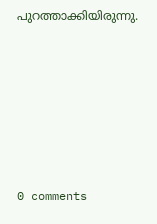പുറത്താക്കിയിരുന്നു.











0 comments